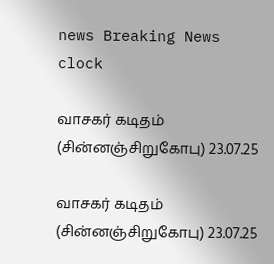news Breaking News
clock

வாசகர் கடிதம் (சின்னஞ்சிறுகோபு) 23.07.25

வாசகர் கடிதம் (சின்னஞ்சிறுகோபு) 23.07.25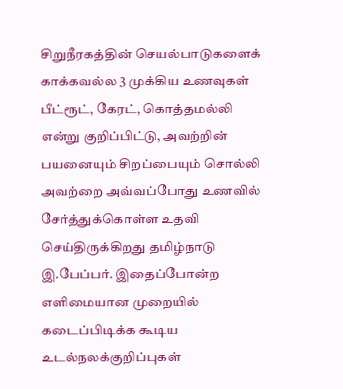சிறுநீரகத்தின் செயல்பாடுகளைக் காக்கவல்ல 3 முக்கிய உணவுகள் பீட்ரூட், கேரட், கொத்தமல்லி என்று குறிப்பிட்டு, அவற்றின் பயனையும் சிறப்பையும் சொல்லி அவற்றை அவ்வப்போது உணவில் சேர்த்துக்கொள்ள உதவி செய்திருக்கிறது தமிழ்நாடு இ.பேப்பர். இதைப்போன்ற எளிமையான முறையில் கடைப்பிடிக்க கூடிய உடல்நலக்குறிப்புகள்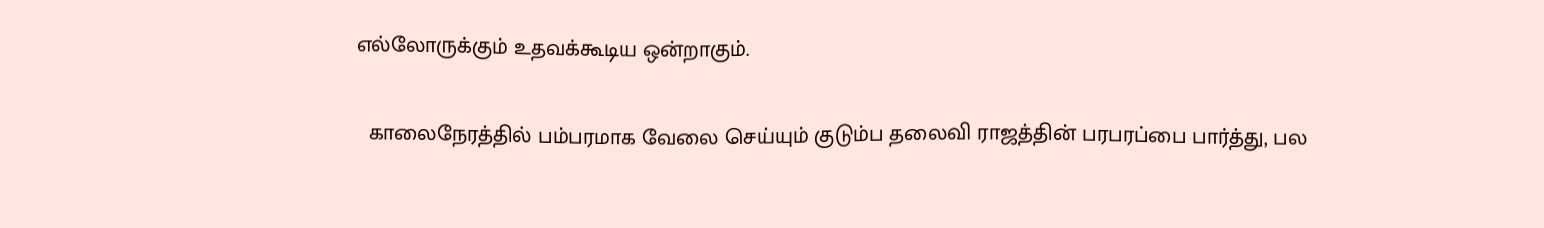எல்லோருக்கும் உதவக்கூடிய ஒன்றாகும்.


  காலைநேரத்தில் பம்பரமாக வேலை செய்யும் குடும்ப தலைவி ராஜத்தின் பரபரப்பை பார்த்து, பல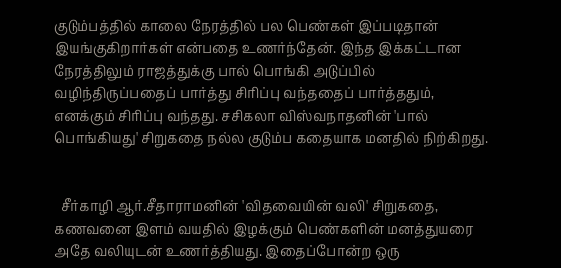குடும்பத்தில் காலை நேரத்தில் பல பெண்கள் இப்படிதான் இயங்குகிறார்கள் என்பதை உணர்ந்தேன். இந்த இக்கட்டான நேரத்திலும் ராஜத்துக்கு பால் பொங்கி அடுப்பில் வழிந்திருப்பதைப் பார்த்து சிரிப்பு வந்ததைப் பார்த்ததும், எனக்கும் சிரிப்பு வந்தது. சசிகலா விஸ்வநாதனின் 'பால் பொங்கியது' சிறுகதை நல்ல குடும்ப கதையாக மனதில் நிற்கிறது.


  சீர்காழி ஆர்.சீதாராமனின் 'விதவையின் வலி' சிறுகதை, கணவனை இளம் வயதில் இழக்கும் பெண்களின் மனத்துயரை அதே வலியுடன் உணர்த்தியது. இதைப்போன்ற ஒரு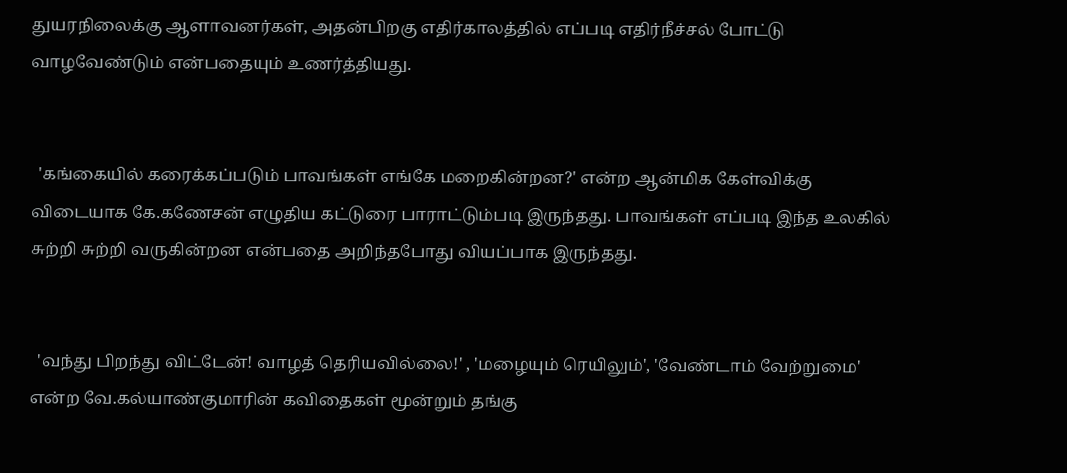துயரநிலைக்கு ஆளாவனர்கள், அதன்பிறகு எதிர்காலத்தில் எப்படி எதிர்நீச்சல் போட்டு வாழவேண்டும் என்பதையும் உணர்த்தியது.


  'கங்கையில் கரைக்கப்படும் பாவங்கள் எங்கே மறைகின்றன?' என்ற ஆன்மிக கேள்விக்கு விடையாக கே.கணேசன் எழுதிய கட்டுரை பாராட்டும்படி இருந்தது. பாவங்கள் எப்படி இந்த உலகில் சுற்றி சுற்றி வருகின்றன என்பதை அறிந்தபோது வியப்பாக இருந்தது.


  'வந்து பிறந்து விட்டேன்! வாழத் தெரியவில்லை!' , 'மழையும் ரெயிலும்', 'வேண்டாம் வேற்றுமை' என்ற வே.கல்யாண்குமாரின் கவிதைகள் மூன்றும் தங்கு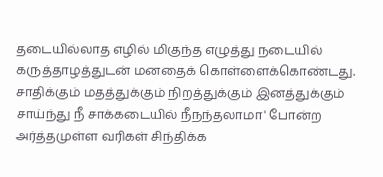தடையில்லாத எழில் மிகுந்த எழுத்து நடையில் கருத்தாழத்துடன் மனதைக் கொள்ளைக்கொண்டது. சாதிக்கும் மதத்துக்கும் நிறத்துக்கும் இனத்துக்கும் சாய்ந்து நீ சாக்கடையில் நீநந்தலாமா' போன்ற அர்த்தமுள்ள வரிகள் சிந்திக்க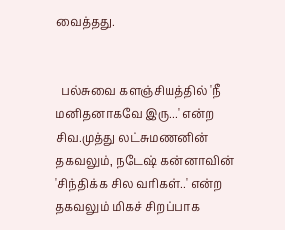வைத்தது.


  பல்சுவை களஞ்சியத்தில் 'நீ மனிதனாகவே இரு...' என்ற சிவ.முத்து லட்சுமணனின் தகவலும், நடேஷ் கன்னாவின் 'சிந்திக்க சில வரிகள்..' என்ற தகவலும் மிகச் சிறப்பாக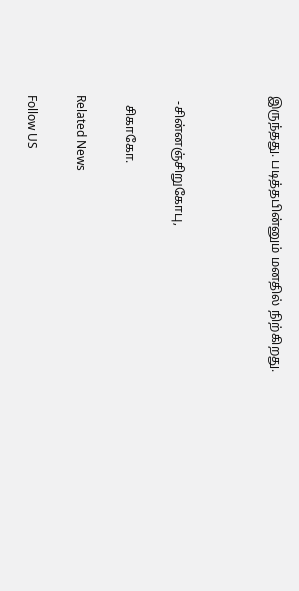இருந்தது. படித்தபின்னும் மனதில் நிற்கிறது.



  -சின்னஞ்சிறுகோபு,

   சிகாகோ.

Related News

Follow US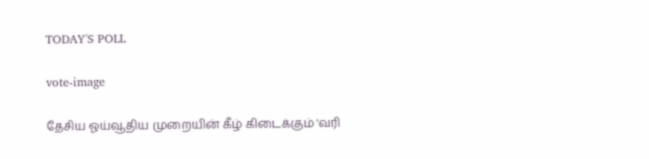TODAY'S POLL

vote-image

தேசிய ஓய்வூதிய முறையின் கீழ் கிடைக்கும் 'வரி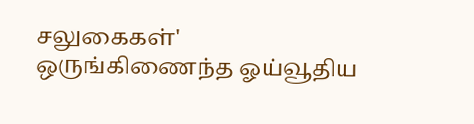சலுகைகள்' ஒருங்கிணைந்த ஓய்வூதிய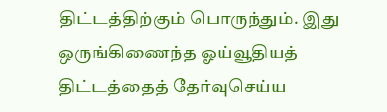திட்டத்திற்கும் பொருந்தும். இது ஒருங்கிணைந்த ஓய்வூதியத் திட்டத்தைத் தேர்வுசெய்ய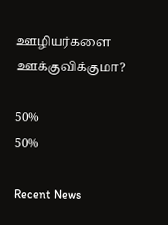ஊழியர்களை ஊக்குவிக்குமா?

50%
50%

Recent News